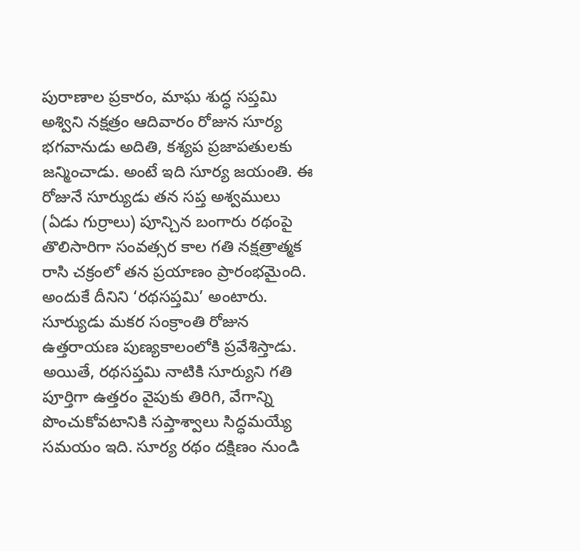పురాణాల ప్రకారం, మాఘ శుద్ధ సప్తమి అశ్విని నక్షత్రం ఆదివారం రోజున సూర్య భగవానుడు అదితి, కశ్యప ప్రజాపతులకు జన్మించాడు. అంటే ఇది సూర్య జయంతి. ఈ రోజునే సూర్యుడు తన సప్త అశ్వములు (ఏడు గుర్రాలు) పూన్చిన బంగారు రథంపై తొలిసారిగా సంవత్సర కాల గతి నక్షత్రాత్మక రాసి చక్రంలో తన ప్రయాణం ప్రారంభమైంది. అందుకే దీనిని ‘రథసప్తమి’ అంటారు. సూర్యుడు మకర సంక్రాంతి రోజున ఉత్తరాయణ పుణ్యకాలంలోకి ప్రవేశిస్తాడు. అయితే, రథసప్తమి నాటికి సూర్యుని గతి పూర్తిగా ఉత్తరం వైపుకు తిరిగి, వేగాన్ని పొంచుకోవటానికి సప్తాశ్వాలు సిద్ధమయ్యే సమయం ఇది. సూర్య రథం దక్షిణం నుండి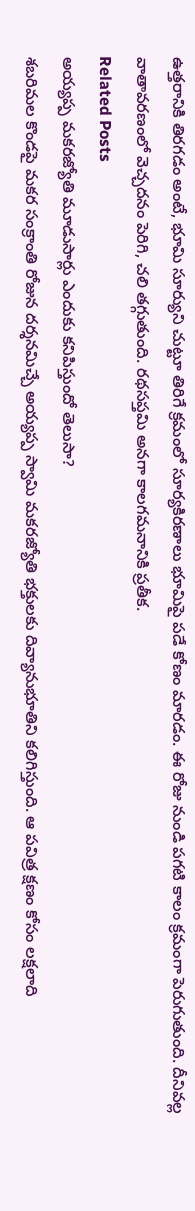ఉత్తరానికి తిరగడం అంటే, భూమి సూర్యుని చుట్టూ తిరిగే క్రమంలో సూర్యకిరణాలు భూమిపై పడే కోణం మారడం. ఈ రోజు నుండి పగటి కాలం క్రమంగా పెరుగుతుంది. దీనివల్ల వాతావరణంలో వెచ్చదనం పెరిగి, చలి తగ్గుతుంది. రథసప్తమి అనగా కాలగమనానికి ప్రతీక.
Related Posts
అయ్యప్ప మకరజ్యోతి మూడుసార్లు ఎందుకు కనిపిస్తుందో తెలుసా?
శబరిమల కొండపై మకర సంక్రాంతి రోజున దర్శనమిచ్చే అయ్యప్ప స్వామి మకరజ్యోతి భక్తులకు దివ్యానుభూతిని కలిగిస్తుంది. ఆ పవిత్ర క్షణం కోసం లక్షలాది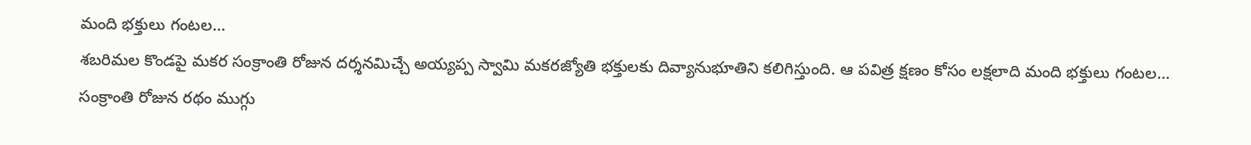మంది భక్తులు గంటల…
శబరిమల కొండపై మకర సంక్రాంతి రోజున దర్శనమిచ్చే అయ్యప్ప స్వామి మకరజ్యోతి భక్తులకు దివ్యానుభూతిని కలిగిస్తుంది. ఆ పవిత్ర క్షణం కోసం లక్షలాది మంది భక్తులు గంటల…
సంక్రాంతి రోజున రథం ముగ్గు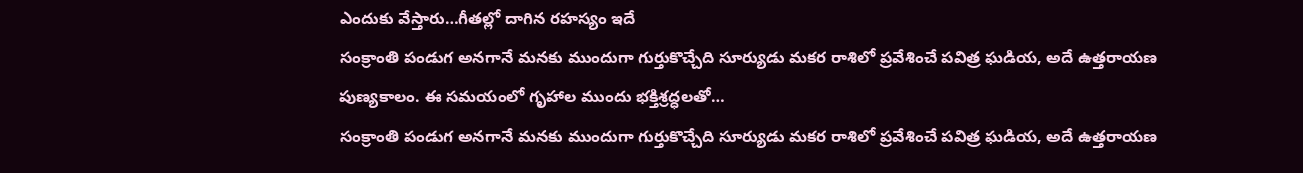ఎందుకు వేస్తారు…గీతల్లో దాగిన రహస్యం ఇదే
సంక్రాంతి పండుగ అనగానే మనకు ముందుగా గుర్తుకొచ్చేది సూర్యుడు మకర రాశిలో ప్రవేశించే పవిత్ర ఘడియ, అదే ఉత్తరాయణ పుణ్యకాలం. ఈ సమయంలో గృహాల ముందు భక్తిశ్రద్ధలతో…
సంక్రాంతి పండుగ అనగానే మనకు ముందుగా గుర్తుకొచ్చేది సూర్యుడు మకర రాశిలో ప్రవేశించే పవిత్ర ఘడియ, అదే ఉత్తరాయణ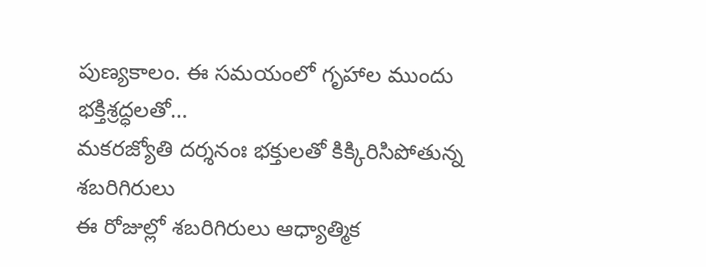పుణ్యకాలం. ఈ సమయంలో గృహాల ముందు భక్తిశ్రద్ధలతో…
మకరజ్యోతి దర్శనంః భక్తులతో కిక్కిరిసిపోతున్న శబరిగిరులు
ఈ రోజుల్లో శబరిగిరులు ఆధ్యాత్మిక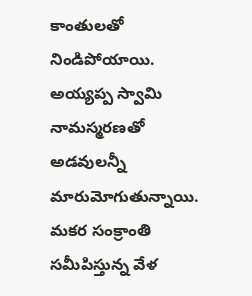కాంతులతో నిండిపోయాయి. అయ్యప్ప స్వామి నామస్మరణతో అడవులన్నీ మారుమోగుతున్నాయి. మకర సంక్రాంతి సమీపిస్తున్న వేళ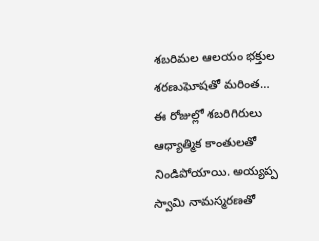శబరిమల ఆలయం భక్తుల శరణుఘోషతో మరింత…
ఈ రోజుల్లో శబరిగిరులు ఆధ్యాత్మిక కాంతులతో నిండిపోయాయి. అయ్యప్ప స్వామి నామస్మరణతో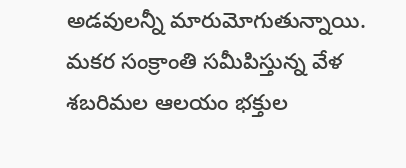అడవులన్నీ మారుమోగుతున్నాయి. మకర సంక్రాంతి సమీపిస్తున్న వేళ శబరిమల ఆలయం భక్తుల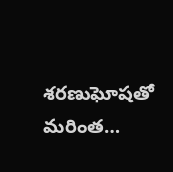శరణుఘోషతో మరింత…